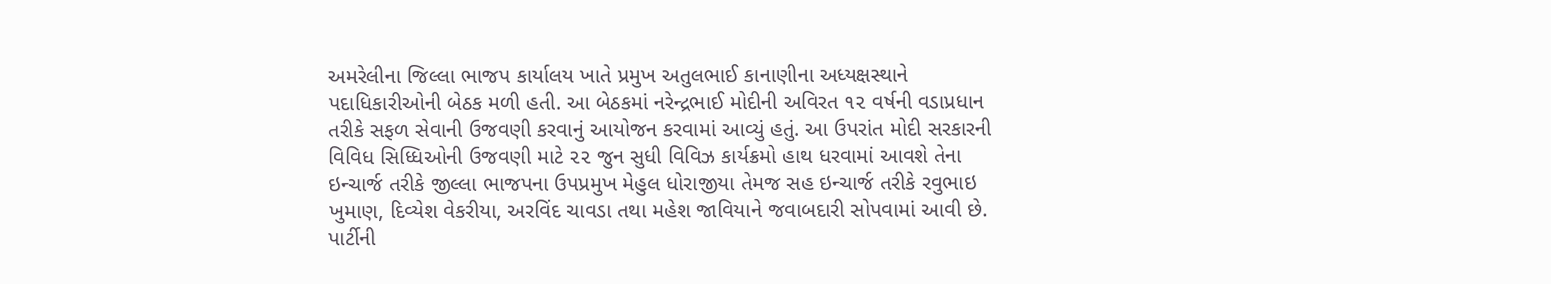અમરેલીના જિલ્લા ભાજપ કાર્યાલય ખાતે પ્રમુખ અતુલભાઈ કાનાણીના અધ્યક્ષસ્થાને પદાધિકારીઓની બેઠક મળી હતી. આ બેઠકમાં નરેન્દ્રભાઈ મોદીની અવિરત ૧૨ વર્ષની વડાપ્રધાન તરીકે સફળ સેવાની ઉજવણી કરવાનું આયોજન કરવામાં આવ્યું હતું. આ ઉપરાંત મોદી સરકારની વિવિધ સિધ્ધિઓની ઉજવણી માટે ૨૨ જુન સુધી વિવિઝ કાર્યક્રમો હાથ ધરવામાં આવશે તેના ઇન્ચાર્જ તરીકે જીલ્લા ભાજપના ઉપપ્રમુખ મેહુલ ધોરાજીયા તેમજ સહ ઇન્ચાર્જ તરીકે રવુભાઇ ખુમાણ, દિવ્યેશ વેકરીયા, અરવિંદ ચાવડા તથા મહેશ જાવિયાને જવાબદારી સોપવામાં આવી છે. પાર્ટીની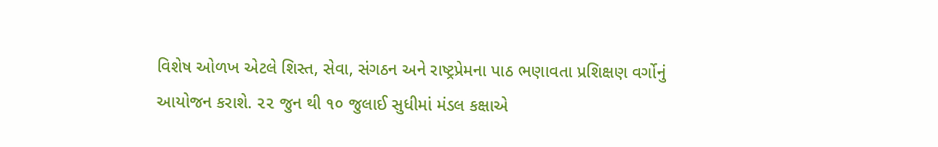વિશેષ ઓળખ એટલે શિસ્ત, સેવા, સંગઠન અને રાષ્ટ્રપ્રેમના પાઠ ભણાવતા પ્રશિક્ષણ વર્ગોનું આયોજન કરાશે. ૨૨ જુન થી ૧૦ જુલાઈ સુધીમાં મંડલ કક્ષાએ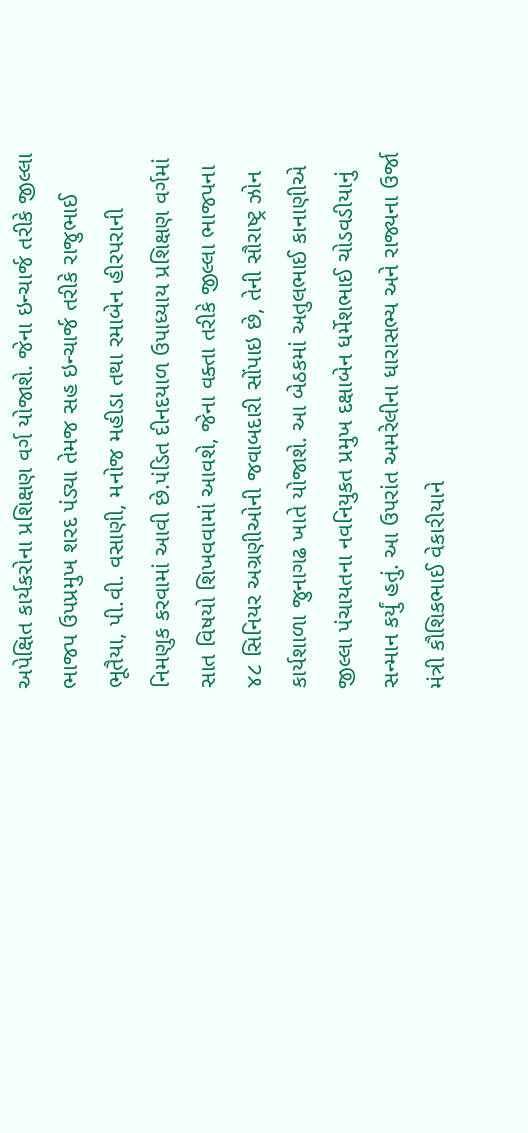અપેક્ષિત કાર્યકરોના પ્રશિક્ષણ વર્ગ યોજાશે. જેના ઇન્ચાર્જ તરીકે જીલ્લા ભાજપ ઉપપ્રમુખ શરદ પંડ્યા તેમજ સહ ઇન્ચાર્જ તરીકે રાજુભાઈ ભૂતૈયા, પી.વી. વસાણી, મનોજ મહીડા તથા રમાબેન હીરપરાની નિમણુક કરવામાં આવી છે.પંડિત દીનદયાળ ઉપાધ્યાય પ્રશિક્ષણ વર્ગમાં સાત વિષયો શિખવવામાં આવશે, જેના વક્તા તરીકે જીલ્લા ભાજપના ૪૮ સિનિયર અગ્રણીઓની જવાબદારી સોંપાઇ છે, તેની સૌરાષ્ટ્ર ઝોન કાર્યશાળા જુનાગઢ ખાતે યોજાશે. આ બેઠકમાં અતુલભાઈ કાનાણીએ જીલ્લા પંચાયતના નવનિયુકત પ્રમુખ દક્ષાબેન ધર્મેશભાઈ ચોડવડીયાનું સન્માન કર્યું હતું. આ ઉપરાંત અમરેલીના ધારાસભ્ય અને રાજ્યના ઉર્જા મંત્રી કૌશિકભાઈ વેકારીયાને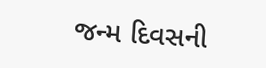જન્મ દિવસની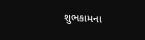શુભકામના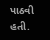પાઠવી હતી.